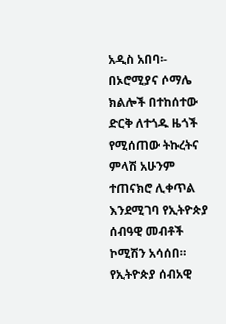አዲስ አበባ፡- በኦሮሚያና ሶማሌ ክልሎች በተከሰተው ድርቅ ለተጎዱ ዜጎች የሚሰጠው ትኩረትና ምላሽ አሁንም ተጠናክሮ ሊቀጥል እንደሚገባ የኢትዮጵያ ሰብዓዊ መብቶች ኮሚሽን አሳሰበ።
የኢትዮጵያ ሰብአዊ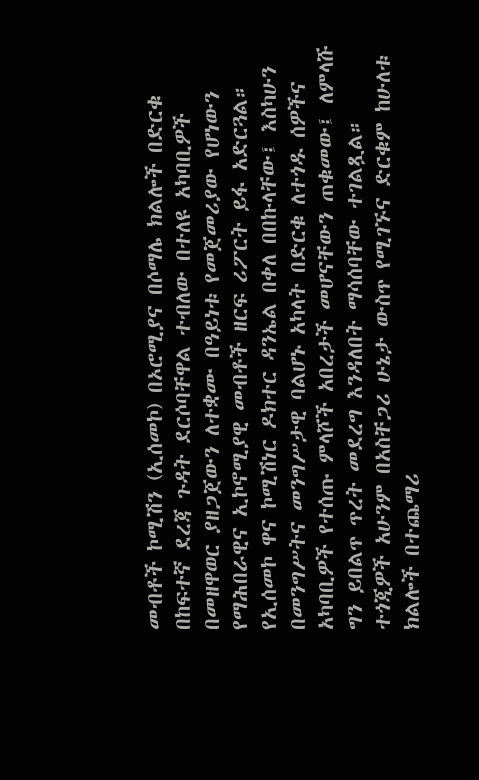መብቶች ኮሚሽን (ኢሰመኮ) በኦሮሚያና በሶማሌ ክልሎች በድርቁ በከፍተኛ ደረጃ ጉዳት ደርሶባቸዋል ተብለው በተለዩ አካባቢዎች በመዘዋወር ያዘጋጀውን ለተቋሙ በዓይነቱ የመጀመሪያው የሆነውን የማሕበራዊና ኢኮኖሚያዊ መብቶች ዘርፍ ሪፖርት ይፋ አድርጓል።
የኢሰመኮ ዋና ኮሚሽነር ዶክተር ዳንኤል በቀለ በበኩላቸው፤ እስካሁን በመንግሥትና መንግሥታዊ ባልሆኑ አካላት በድርቁ ለተጎዱ ሰዎችና አካባቢዎች የተሰጡ ምላሾች አበረታች መሆናቸውን ጠቁመው፤ ለምላሹ ግን ይበልጥ ጥረት መደረግ እንዳለበት ማሳሰባቸው ተገልጿል።
ተጎጂዎች አሁንም በአስቸጋሪ ሁኔታ ውስጥ የሚገኙና ድርቁም ከሁለቱ ክልሎች በተጨማሪ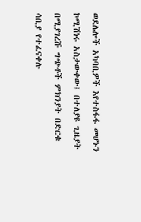ወደሌሎች አካባቢዎች እየተስፋፋ መሆኑን ኮሚሽነሩ አስታውቀው፤ በተለያዩ ጊዜያት በሚያገረሹ ግጭቶች ምክንያት በድርቁ ሳቢያ የተፈናቀሉ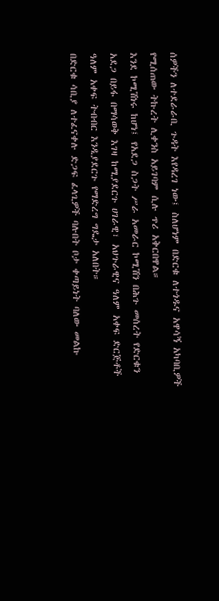ሰዎችን ለተደራራቢ ጉዳት እየዳረገ ነው፤ ስለሆነም በድርቁ ለተጎዱና አዋሳኝ አካባቢዎች የሚሰጠው ትኩረት ሊቀንስ አይገባም ሲሉ ጥሪ አቅርበዋል።
እንደ ኮሚሽነሩ ከሆነ፤ የአደጋ ስጋት ሥራ አመራር ኮሚሽን በሕጉ መሰረት የድርቁን አደጋ በይፋ በማሳወቅ እገዛ ከሚያደርጉ ሀገራዊ፣ አህጉራዊና ዓለም አቀፍ ድርጅቶች ዓለም አቀፍ ትብብር እንዲያደርጉ የማድረግ ግዴታ አለበት።
በድርቁ ሳቢያ ለተፈናቀሉ ድጋፍ ፈላጊዎች ባሉበት ቦታ ቀጣይነት ባለው መልኩ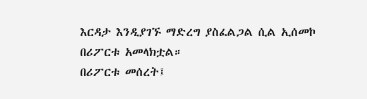እርዳታ እንዲያገኙ ማድረግ ያስፈልጋል ሲል ኢሰመኮ በሪፖርቱ አመላክቷል።
በሪፖርቱ መሰረት፤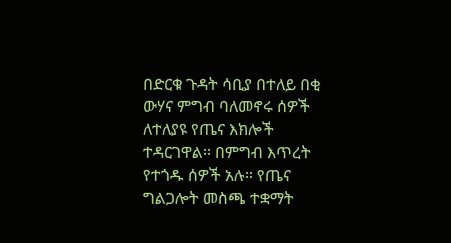በድርቁ ጉዳት ሳቢያ በተለይ በቂ ውሃና ምግብ ባለመኖሩ ሰዎች ለተለያዩ የጤና እክሎች ተዳርገዋል፡፡ በምግብ እጥረት የተጎዱ ሰዎች አሉ፡፡ የጤና ግልጋሎት መስጫ ተቋማት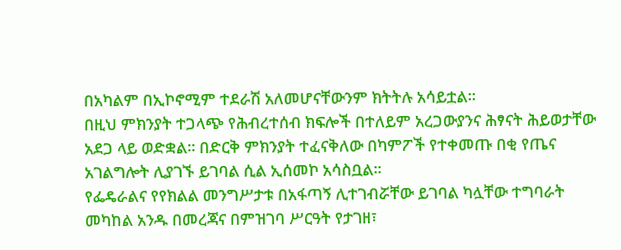በአካልም በኢኮኖሚም ተደራሽ አለመሆናቸውንም ክትትሉ አሳይቷል፡፡
በዚህ ምክንያት ተጋላጭ የሕብረተሰብ ክፍሎች በተለይም አረጋውያንና ሕፃናት ሕይወታቸው አደጋ ላይ ወድቋል። በድርቅ ምክንያት ተፈናቅለው በካምፖች የተቀመጡ በቂ የጤና አገልግሎት ሊያገኙ ይገባል ሲል ኢሰመኮ አሳስቧል።
የፌዴራልና የየክልል መንግሥታቱ በአፋጣኝ ሊተገብሯቸው ይገባል ካሏቸው ተግባራት መካከል አንዱ በመረጃና በምዝገባ ሥርዓት የታገዘ፣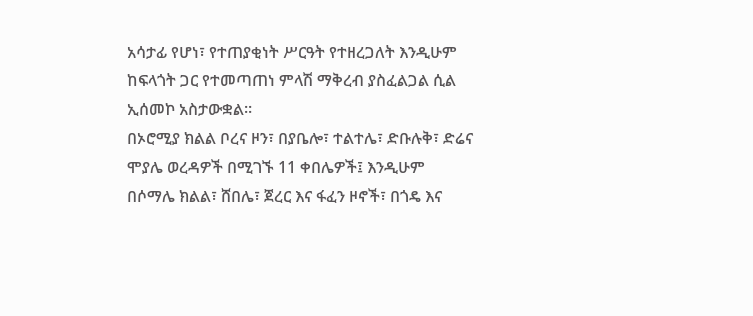አሳታፊ የሆነ፣ የተጠያቂነት ሥርዓት የተዘረጋለት እንዲሁም ከፍላጎት ጋር የተመጣጠነ ምላሽ ማቅረብ ያስፈልጋል ሲል ኢሰመኮ አስታውቋል።
በኦሮሚያ ክልል ቦረና ዞን፣ በያቤሎ፣ ተልተሌ፣ ድቡሉቅ፣ ድሬና ሞያሌ ወረዳዎች በሚገኙ 11 ቀበሌዎች፤ እንዲሁም በሶማሌ ክልል፣ ሸበሌ፣ ጀረር እና ፋፈን ዞኖች፣ በጎዴ እና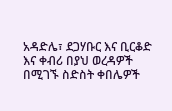አዳድሌ፣ ደጋሃቡር እና ቢርቆድ እና ቀብሪ በያህ ወረዳዎች በሚገኙ ስድስት ቀበሌዎች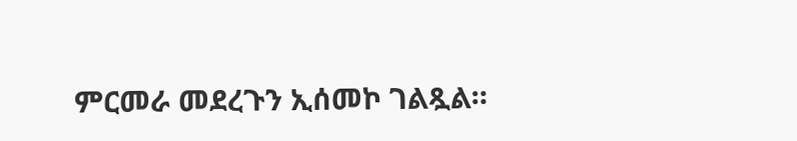ምርመራ መደረጉን ኢሰመኮ ገልጿል።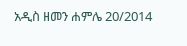አዲስ ዘመን ሐምሌ 20/2014